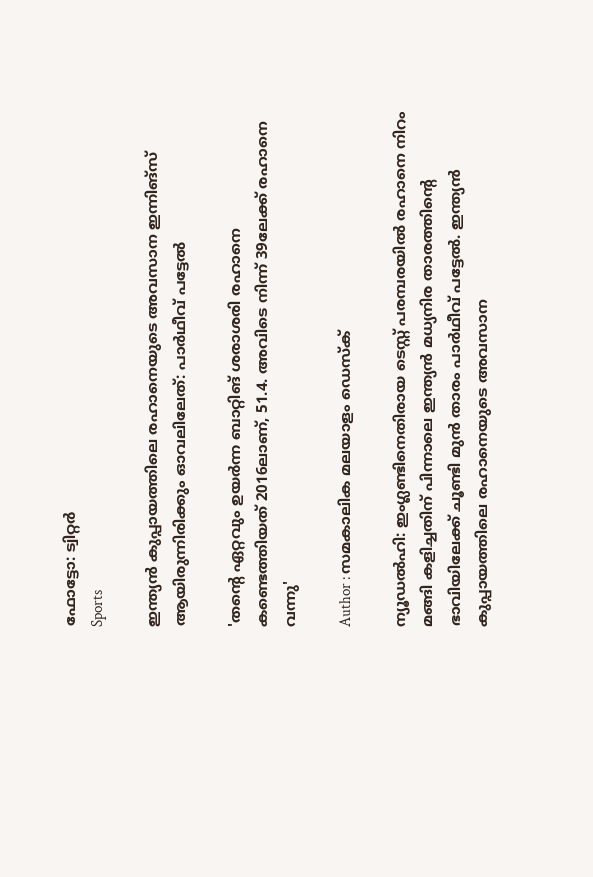ഫോട്ടോ: ട്വിറ്റർ
Sports

ഇന്ത്യന്‍ കുപ്പായത്തിലെ രഹാനെയുടെ അവസാന ഇന്നിങ്‌സ് ആയിരുന്നിരിക്കും ഓവലിലേത്: പാര്‍ഥീവ് പട്ടേല്‍

'തന്റെ ഏറ്റവും ഉയര്‍ന്ന ബാറ്റിങ് ശരാശരി രഹാനെ കണ്ടെത്തിയത് 2016ലാണ്, 51.4. അവിടെ നിന്ന് 39ലേക്ക് രഹാനെ വന്നു'

Author : സമകാലിക മലയാളം ഡെസ്ക്

ന്യൂഡല്‍ഹി: ഇംഗ്ലണ്ടിനെതിരായ ടെസ്റ്റ് പരമ്പരയില്‍ രഹാനെ നിറം മങ്ങി കളിച്ചതിന് പിന്നാലെ ഇന്ത്യന്‍ മധ്യനിര താരത്തിന്റെ ഭാവിയിലേക്ക് ചൂണ്ടി മുന്‍ താരം പാര്‍ഥീവ് പട്ടേല്‍. ഇന്ത്യന്‍ കുപ്പായത്തിലെ രഹാനെയുടെ അവസാന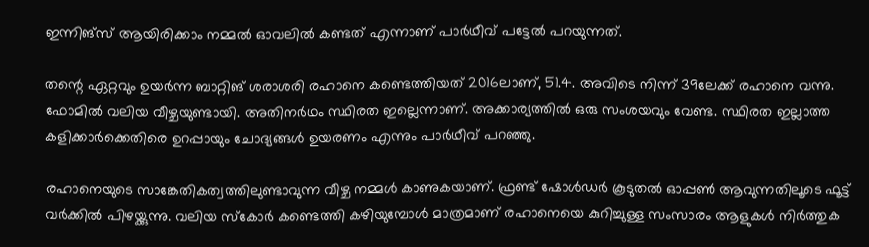ഇന്നിങ്‌സ് ആയിരിക്കാം നമ്മല്‍ ഓവലില്‍ കണ്ടത് എന്നാണ് പാര്‍ഥീവ് പട്ടേല്‍ പറയുന്നത്.

തന്റെ ഏറ്റവും ഉയര്‍ന്ന ബാറ്റിങ് ശരാശരി രഹാനെ കണ്ടെത്തിയത് 2016ലാണ്, 51.4. അവിടെ നിന്ന് 39ലേക്ക് രഹാനെ വന്നു. ഫോമില്‍ വലിയ വീഴ്ചയുണ്ടായി. അതിനര്‍ഥം സ്ഥിരത ഇല്ലെന്നാണ്. അക്കാര്യത്തില്‍ ഒരു സംശയവും വേണ്ട. സ്ഥിരത ഇല്ലാത്ത കളിക്കാര്‍ക്കെതിരെ ഉറപ്പായും ചോദ്യങ്ങള്‍ ഉയരണം എന്നും പാര്‍ഥീവ് പറഞ്ഞു.

രഹാനെയുടെ സാങ്കേതികത്വത്തിലുണ്ടാവുന്ന വീഴ്ച നമ്മള്‍ കാണുകയാണ്. ഫ്രണ്ട് ഷോള്‍ഡര്‍ കൂടുതല്‍ ഓപ്പണ്‍ ആവുന്നതിലൂടെ ഫൂട്ട് വര്‍ക്കില്‍ പിഴയ്ക്കുന്നു. വലിയ സ്‌കോര്‍ കണ്ടെത്തി കഴിയുമ്പോള്‍ മാത്രമാണ് രഹാനെയെ കുറിച്ചുള്ള സംസാരം ആളുകള്‍ നിര്‍ത്തുക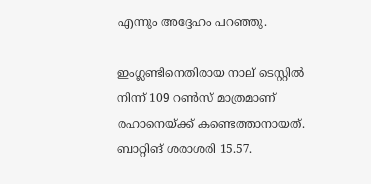എന്നും അദ്ദേഹം പറഞ്ഞു.

ഇംഗ്ലണ്ടിനെതിരായ നാല് ടെസ്റ്റില്‍ നിന്ന് 109 റണ്‍സ് മാത്രമാണ് രഹാനെയ്ക്ക് കണ്ടെത്താനായത്. ബാറ്റിങ് ശരാശരി 15.57.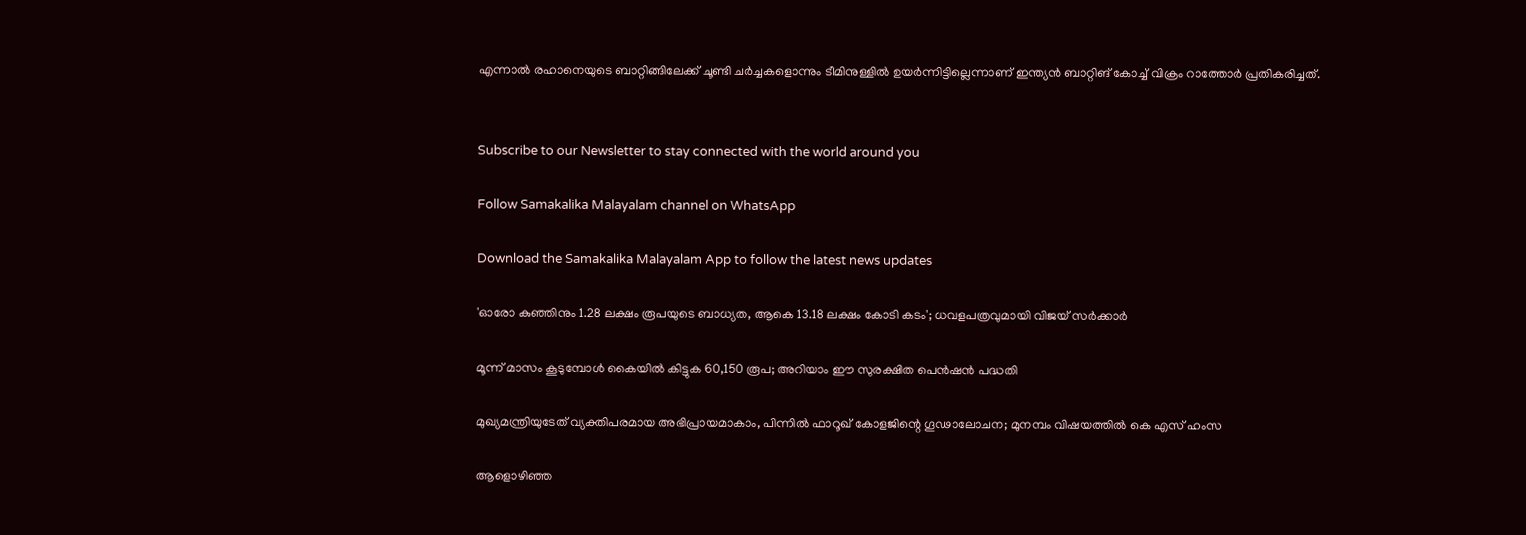എന്നാല്‍ രഹാനെയുടെ ബാറ്റിങ്ങിലേക്ക് ചൂണ്ടി ചര്‍ച്ചകളൊന്നും ടീമിനുള്ളില്‍ ഉയര്‍ന്നിട്ടില്ലെന്നാണ് ഇന്ത്യന്‍ ബാറ്റിങ് കോച്ച് വിക്രം റാത്തോര്‍ പ്രതികരിച്ചത്.


Subscribe to our Newsletter to stay connected with the world around you

Follow Samakalika Malayalam channel on WhatsApp

Download the Samakalika Malayalam App to follow the latest news updates

'ഓരോ കുഞ്ഞിനും 1.28 ലക്ഷം രൂപയുടെ ബാധ്യത, ആകെ 13.18 ലക്ഷം കോടി കടം'; ധവളപത്രവുമായി വിജയ്‌ സർക്കാർ

മൂന്ന് മാസം കൂടുമ്പോള്‍ കൈയില്‍ കിട്ടുക 60,150 രൂപ; അറിയാം ഈ സുരക്ഷിത പെന്‍ഷന്‍ പദ്ധതി

മുഖ്യമന്ത്രിയുടേത് വ്യക്തിപരമായ അഭിപ്രായമാകാം, പിന്നിൽ ഫാറൂഖ് കോളജിന്റെ ഗൂഢാലോചന; മുനമ്പം വിഷയത്തിൽ കെ എസ് ഹംസ

ആളൊഴിഞ്ഞ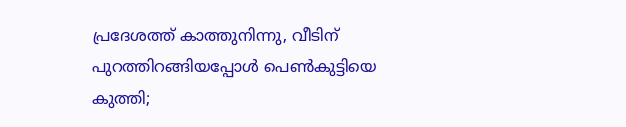പ്രദേശത്ത് കാത്തുനിന്നു, വീടിന് പുറത്തിറങ്ങിയപ്പോള്‍ പെണ്‍കുട്ടിയെ കുത്തി;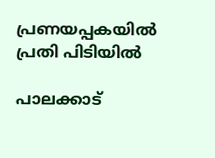പ്രണയപ്പകയില്‍ പ്രതി പിടിയില്‍

പാലക്കാട്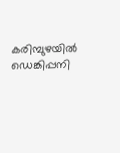കരിമ്പുഴയിൽ ഡെങ്കിപ്പനി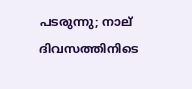പടരുന്നു; നാല് ദിവസത്തിനിടെ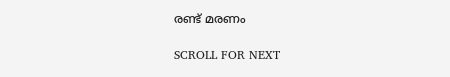രണ്ട് മരണം

SCROLL FOR NEXT